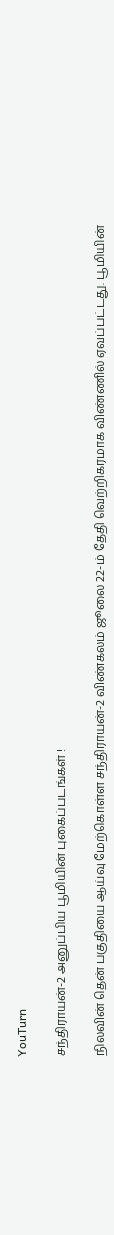YouTurn

சந்திராயன்-2 அனுப்பிய பூமியின் புகைப்படங்கள் !

நிலவின் தென் பகுதியை ஆய்வு மேற்கொள்ள சந்திராயன்-2 விண்கலம் ஜூலை 22-ம் தேதி வெற்றிகரமாக விண்ணில் ஏவப்பட்டது. பூமியின்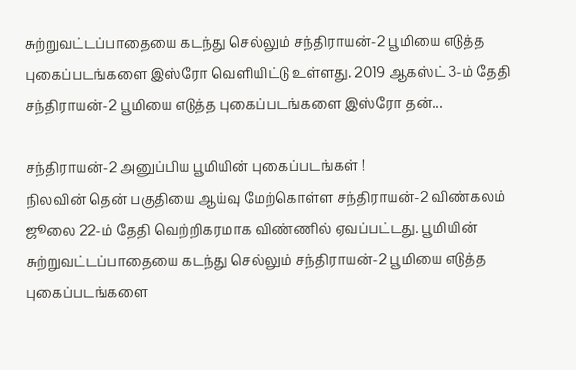சுற்றுவட்டப்பாதையை கடந்து செல்லும் சந்திராயன்-2 பூமியை எடுத்த புகைப்படங்களை இஸ்ரோ வெளியிட்டு உள்ளது. 2019 ஆகஸ்ட் 3-ம் தேதி சந்திராயன்-2 பூமியை எடுத்த புகைப்படங்களை இஸ்ரோ தன்...

சந்திராயன்-2 அனுப்பிய பூமியின் புகைப்படங்கள் !
நிலவின் தென் பகுதியை ஆய்வு மேற்கொள்ள சந்திராயன்-2 விண்கலம் ஜூலை 22-ம் தேதி வெற்றிகரமாக விண்ணில் ஏவப்பட்டது. பூமியின் சுற்றுவட்டப்பாதையை கடந்து செல்லும் சந்திராயன்-2 பூமியை எடுத்த புகைப்படங்களை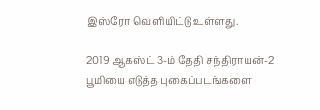இஸ்ரோ வெளியிட்டு உள்ளது.

2019 ஆகஸ்ட் 3-ம் தேதி சந்திராயன்-2 பூமியை எடுத்த புகைப்படங்களை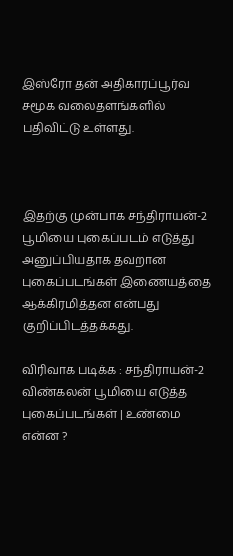இஸ்ரோ தன் அதிகாரப்பூர்வ சமூக வலைதளங்களில் பதிவிட்டு உள்ளது.



இதற்கு முன்பாக சந்திராயன்-2 பூமியை புகைப்படம் எடுத்து அனுப்பியதாக தவறான புகைப்படங்கள் இணையத்தை ஆக்கிரமித்தன என்பது குறிப்பிடத்தக்கது.

விரிவாக படிக்க : சந்திராயன்-2 விண்கலன் பூமியை எடுத்த புகைப்படங்கள் | உண்மை என்ன ?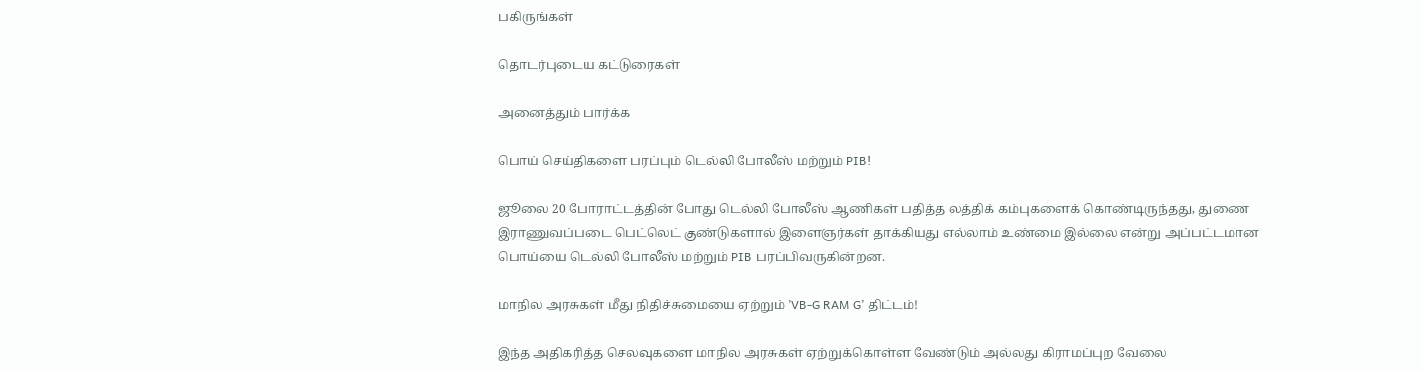பகிருங்கள்

தொடர்புடைய கட்டுரைகள்

அனைத்தும் பார்க்க

பொய் செய்திகளை பரப்பும் டெல்லி போலீஸ் மற்றும் PIB!

ஜூலை 20 போராட்டத்தின் போது டெல்லி போலீஸ் ஆணிகள் பதித்த லத்திக் கம்புகளைக் கொண்டிருந்தது, துணை இராணுவப்படை பெட்லெட் குண்டுகளால் இளைஞர்கள் தாக்கியது எல்லாம் உண்மை இல்லை என்று அப்பட்டமான பொய்யை டெல்லி போலீஸ் மற்றும் PIB பரப்பிவருகின்றன.

மாநில அரசுகள் மீது நிதிச்சுமையை ஏற்றும் ’VB-G RAM G’ திட்டம்!

இந்த அதிகரித்த செலவுகளை மாநில அரசுகள் ஏற்றுக்கொள்ள வேண்டும் அல்லது கிராமப்புற வேலை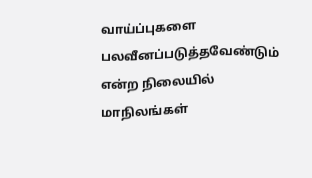வாய்ப்புகளை பலவீனப்படுத்தவேண்டும் என்ற நிலையில் மாநிலங்கள்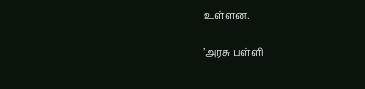உள்ளன.

’அரசு பள்ளி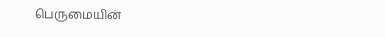பெருமையின்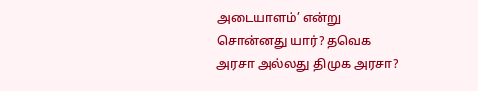அடையாளம்’ என்று சொன்னது யார்? தவெக அரசா அல்லது திமுக அரசா?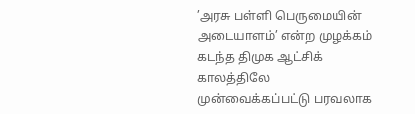’அரசு பள்ளி பெருமையின் அடையாளம்’ என்ற முழக்கம் கடந்த திமுக ஆட்சிக் காலத்திலே முன்வைக்கப்பட்டு பரவலாக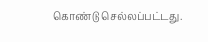கொண்டு செல்லப்பட்டது.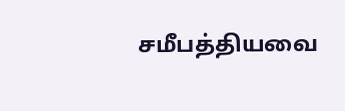சமீபத்தியவை